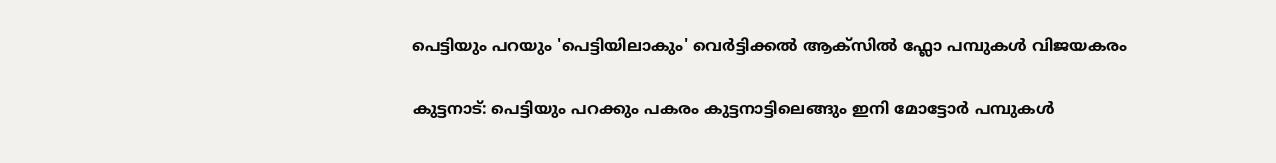പെട്ടിയും പറയും 'പെട്ടിയിലാകും' വെര്‍ട്ടിക്കല്‍ ആക്സിൽ ഫ്ലോ പമ്പുകൾ വിജയകരം

കുട്ടനാട്: പെട്ടിയും പറക്കും പകരം കുട്ടനാട്ടിലെങ്ങും ഇനി മോട്ടോർ പമ്പുകൾ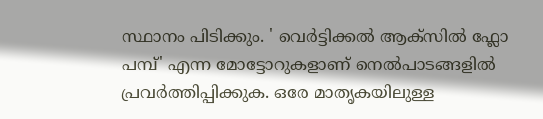സ്ഥാനം പിടിക്കും. ' വെർട്ടിക്കൽ ആക്സിൽ ഫ്ലോ പമ്പ്' എന്ന മോട്ടോറുകളാണ് നെൽപാടങ്ങളിൽ പ്രവർത്തിപ്പിക്കുക. ഒരേ മാതൃകയിലുള്ള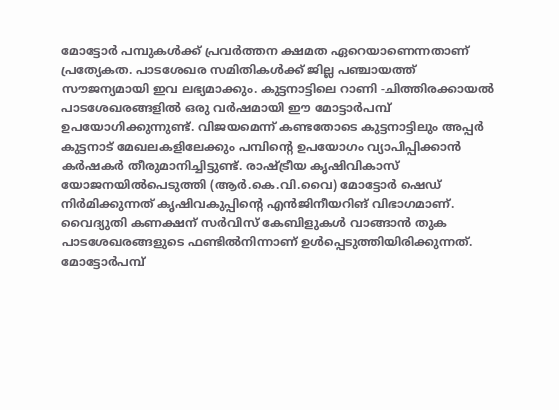മോട്ടോർ പമ്പുകൾക്ക് പ്രവർത്തന ക്ഷമത ഏറെയാണെന്നതാണ് പ്രത്യേകത. പാടശേഖര സമിതികൾക്ക് ജില്ല പഞ്ചായത്ത് സൗജന്യമായി ഇവ ലഭ്യമാക്കും. കുട്ടനാട്ടിലെ റാണി -ചിത്തിരക്കായൽ പാടശേഖരങ്ങളിൽ ഒരു വര്‍ഷമായി ഈ മോട്ടാർപമ്പ് ഉപയോഗിക്കുന്നുണ്ട്. വിജയമെന്ന് കണ്ടതോടെ കുട്ടനാട്ടിലും അപ്പർ കുട്ടനാട് മേഖലകളിലേക്കും പമ്പിന്റെ ഉപയോഗം വ്യാപിപ്പിക്കാൻ കർഷകർ തീരുമാനിച്ചിട്ടുണ്ട്. രാഷ്ട്രീയ കൃഷിവികാസ് യോജനയിൽപെടുത്തി (ആർ.കെ.വി.വൈ) മോട്ടോർ ഷെഡ് നിർമിക്കുന്നത് കൃഷിവകുപ്പിന്റെ എൻജിനീയറിങ് വിഭാഗമാണ്. വൈദ്യുതി കണക്ഷന് സർവിസ് കേബിളുകൾ വാങ്ങാൻ തുക പാടശേഖരങ്ങളുടെ ഫണ്ടിൽനിന്നാണ് ഉള്‍പ്പെടുത്തിയിരിക്കുന്നത്. മോട്ടോർപമ്പ്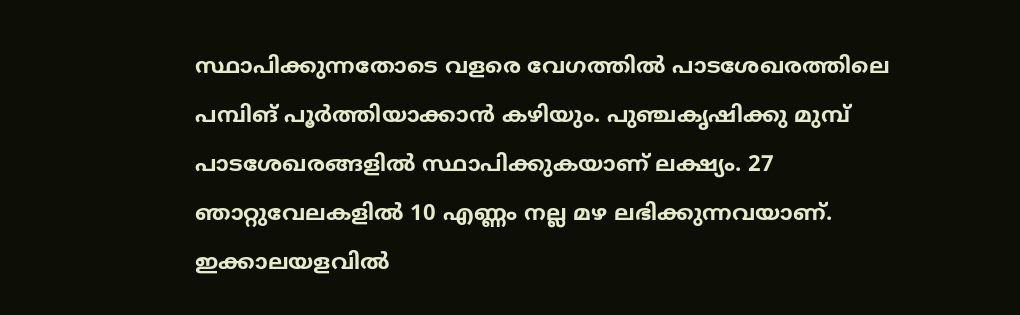സ്ഥാപിക്കുന്നതോടെ വളരെ വേഗത്തില്‍ പാടശേഖരത്തിലെ പമ്പിങ് പൂര്‍ത്തിയാക്കാന്‍ കഴിയും. പുഞ്ചകൃഷിക്കു മുമ്പ് പാടശേഖരങ്ങളിൽ സ്ഥാപിക്കുകയാണ് ലക്ഷ്യം. 27 ഞാറ്റുവേലകളിൽ 10 എണ്ണം നല്ല മഴ ലഭിക്കുന്നവയാണ്. ഇക്കാലയളവിൽ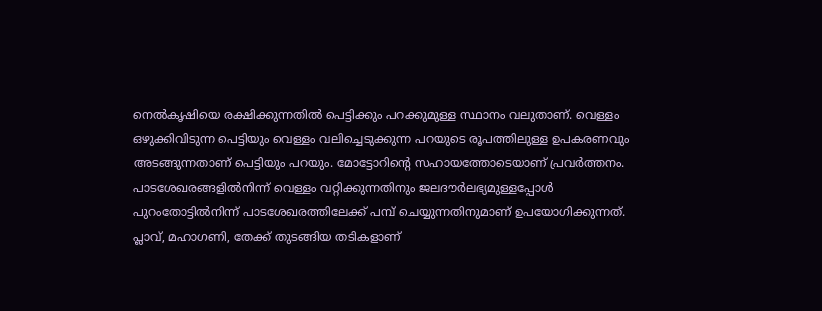നെൽകൃഷിയെ രക്ഷിക്കുന്നതിൽ പെട്ടിക്കും പറക്കുമുള്ള സ്ഥാനം വലുതാണ്. വെള്ളം ഒഴുക്കിവിടുന്ന പെട്ടിയും വെള്ളം വലിച്ചെടുക്കുന്ന പറയുടെ രൂപത്തിലുള്ള ഉപകരണവും അടങ്ങുന്നതാണ് പെട്ടിയും പറയും. മോട്ടോറിന്റെ സഹായത്തോടെയാണ് പ്രവർത്തനം. പാടശേഖരങ്ങളിൽനിന്ന് വെള്ളം വറ്റിക്കുന്നതിനും ജലദൗർലഭ്യമുള്ളപ്പോൾ പുറംതോട്ടിൽനിന്ന് പാടശേഖരത്തിലേക്ക് പമ്പ് ചെയ്യുന്നതിനുമാണ് ഉപയോഗിക്കുന്നത്. പ്ലാവ്, മഹാഗണി, തേക്ക് തുടങ്ങിയ തടികളാണ്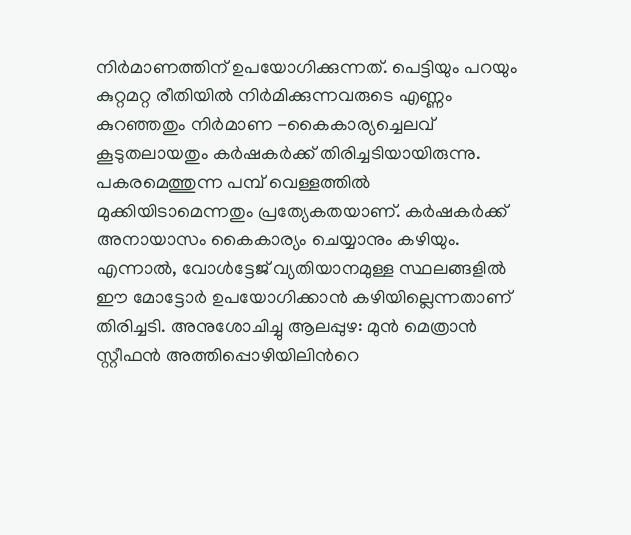നിർമാണത്തിന് ഉപയോഗിക്കുന്നത്. പെട്ടിയും പറയും കുറ്റമറ്റ രീതിയിൽ നിർമിക്കുന്നവരുടെ എണ്ണം കുറഞ്ഞതും നിർമാണ -കൈകാര്യച്ചെലവ് കൂടുതലായതും കർഷകർക്ക് തിരിച്ചടിയായിരുന്നു. പകരമെത്തുന്ന പമ്പ് വെള്ളത്തിൽ മുക്കിയിടാമെന്നതും പ്രത്യേകതയാണ്. കർഷകർക്ക് അനായാസം കൈകാര്യം ചെയ്യാനും കഴിയും. എന്നാൽ, വോൾട്ടേജ് വ്യതിയാനമുള്ള സ്ഥലങ്ങളിൽ ഈ മോട്ടോർ ഉപയോഗിക്കാൻ കഴിയില്ലെന്നതാണ് തിരിച്ചടി. അനുശോചിച്ചു ആലപ്പുഴ: മുന്‍ മെത്രാന്‍ സ്റ്റീഫന്‍ അത്തിപ്പൊഴിയിലിന്‍റെ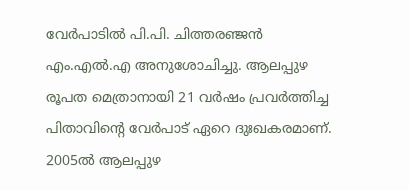വേർപാടിൽ പി.പി. ചിത്തരഞ്ജൻ എം.എൽ.എ അനുശോചിച്ചു. ആലപ്പുഴ രൂപത മെത്രാനായി 21 വര്‍ഷം പ്രവർത്തിച്ച പിതാവിന്‍റെ വേര്‍പാട് ഏറെ ദുഃഖകരമാണ്. 2005ല്‍ ആലപ്പുഴ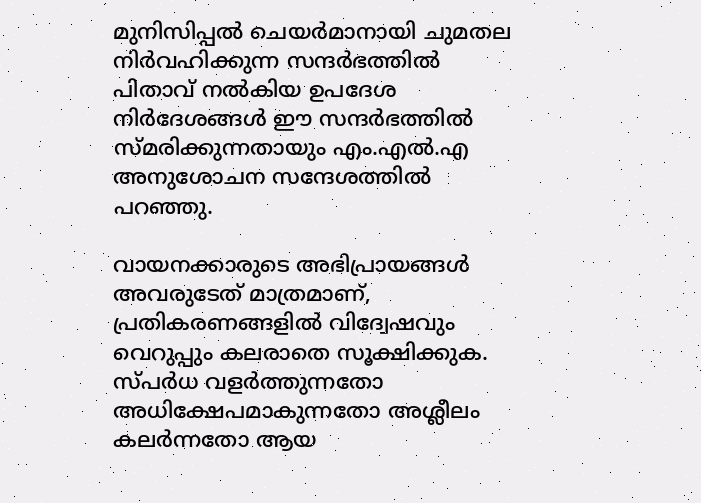മുനിസിപ്പല്‍ ചെയര്‍മാനായി ചുമതല നിര്‍വഹിക്കുന്ന സന്ദര്‍ഭത്തില്‍ പിതാവ് നല്‍കിയ ഉപദേശ നിർദേശങ്ങള്‍ ഈ സന്ദര്‍ഭത്തില്‍ സ്മരിക്കുന്നതായും എം.എൽ.എ അനുശോചന സന്ദേശത്തിൽ പറഞ്ഞു.

വായനക്കാരുടെ അഭിപ്രായങ്ങള്‍ അവരുടേത് മാത്രമാണ്, പ്രതികരണങ്ങളിൽ വിദ്വേഷവും വെറുപ്പും കലരാതെ സൂക്ഷിക്കുക. സ്പർധ വളർത്തുന്നതോ അധിക്ഷേപമാകുന്നതോ അശ്ലീലം കലർന്നതോ ആയ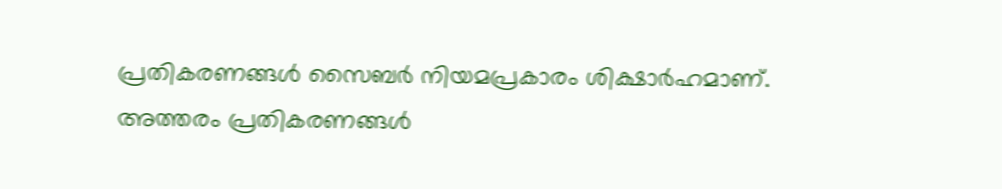പ്രതികരണങ്ങൾ സൈബർ നിയമപ്രകാരം ശിക്ഷാർഹമാണ്. അത്തരം പ്രതികരണങ്ങൾ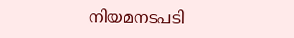നിയമനടപടി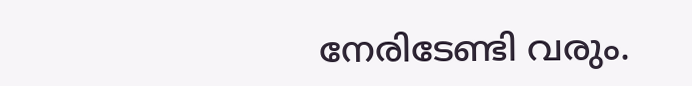നേരിടേണ്ടി വരും.